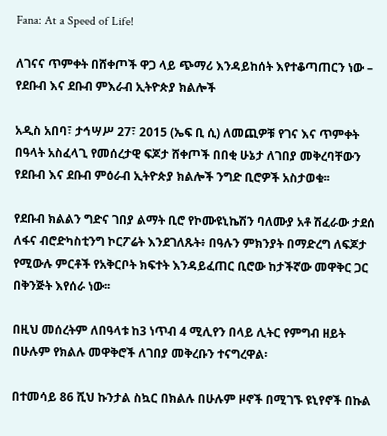Fana: At a Speed of Life!

ለገናና ጥምቀት በሸቀጦች ዋጋ ላይ ጭማሪ እንዳይከሰት እየተቆጣጠርን ነው – የደቡብ እና ደቡብ ምእራብ ኢትዮጵያ ክልሎች

አዲስ አበባ፣ ታኅሣሥ 27፣ 2015 (ኤፍ ቢ ሲ) ለመጪዎቹ የገና እና ጥምቀት በዓላት አስፈላጊ የመሰረታዊ ፍጆታ ሸቀጦች በበቂ ሁኔታ ለገበያ መቅረባቸውን የደቡብ እና ደቡብ ምዕራብ ኢትዮጵያ ክልሎች ንግድ ቢሮዎች አስታወቁ፡፡

የደቡብ ክልልን ግድና ገበያ ልማት ቢሮ የኮሙዩኒኬሽን ባለሙያ አቶ ሽፈራው ታደሰ ለፋና ብሮድካስቲንግ ኮርፖሬት እንደገለጹት፥ በዓሉን ምክንያት በማድረግ ለፍጆታ የሚውሉ ምርቶች የአቅርቦት ክፍተት እንዳይፈጠር ቢሮው ከታችኛው መዋቅር ጋር በቅንጅት እየሰራ ነው፡፡

በዚህ መሰረትም ለበዓላቱ ከ3 ነጥብ 4 ሚሊየን በላይ ሊትር የምግብ ዘይት በሁሉም የክልሉ መዋቅሮች ለገበያ መቅረቡን ተናግረዋል፡

በተመሳይ 86 ሺህ ኩንታል ስኳር በክልሉ በሁሉም ዞኖች በሚገኙ ዩኒየኖች በኩል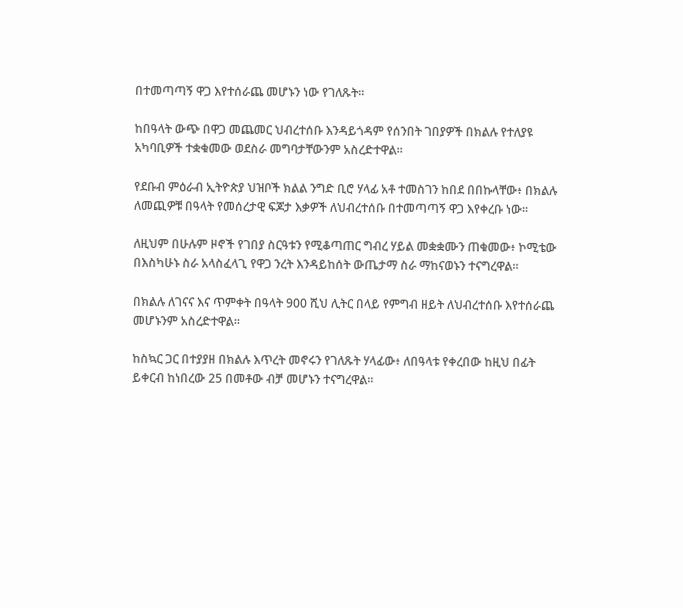በተመጣጣኝ ዋጋ እየተሰራጨ መሆኑን ነው የገለጹት፡፡

ከበዓላት ውጭ በዋጋ መጨመር ህብረተሰቡ እንዳይጎዳም የሰንበት ገበያዎች በክልሉ የተለያዩ አካባቢዎች ተቋቁመው ወደስራ መግባታቸውንም አስረድተዋል።

የደቡብ ምዕራብ ኢትዮጵያ ህዝቦች ክልል ንግድ ቢሮ ሃላፊ አቶ ተመስገን ከበደ በበኩላቸው፥ በክልሉ ለመጪዎቹ በዓላት የመሰረታዊ ፍጆታ እቃዎች ለህብረተሰቡ በተመጣጣኝ ዋጋ እየቀረቡ ነው፡፡

ለዚህም በሁሉም ዞኖች የገበያ ስርዓቱን የሚቆጣጠር ግብረ ሃይል መቋቋሙን ጠቁመው፥ ኮሚቴው በእስካሁኑ ስራ አላስፈላጊ የዋጋ ንረት እንዳይከሰት ውጤታማ ስራ ማከናወኑን ተናግረዋል፡፡

በክልሉ ለገናና እና ጥምቀት በዓላት 900 ሺህ ሊትር በላይ የምግብ ዘይት ለህብረተሰቡ እየተሰራጨ መሆኑንም አስረድተዋል፡፡

ከስኳር ጋር በተያያዘ በክልሉ እጥረት መኖሩን የገለጹት ሃላፊው፥ ለበዓላቱ የቀረበው ከዚህ በፊት ይቀርብ ከነበረው 25 በመቶው ብቻ መሆኑን ተናግረዋል፡፡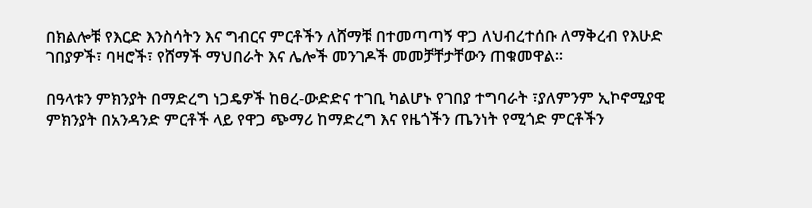በክልሎቹ የእርድ እንስሳትን እና ግብርና ምርቶችን ለሸማቹ በተመጣጣኝ ዋጋ ለህብረተሰቡ ለማቅረብ የእሁድ ገበያዎች፣ ባዛሮች፣ የሸማች ማህበራት እና ሌሎች መንገዶች መመቻቸታቸውን ጠቁመዋል፡፡

በዓላቱን ምክንያት በማድረግ ነጋዴዎች ከፀረ-ውድድና ተገቢ ካልሆኑ የገበያ ተግባራት ፣ያለምንም ኢኮኖሚያዊ ምክንያት በአንዳንድ ምርቶች ላይ የዋጋ ጭማሪ ከማድረግ እና የዜጎችን ጤንነት የሚጎድ ምርቶችን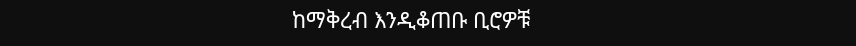ከማቅረብ እንዲቆጠቡ ቢሮዎቹ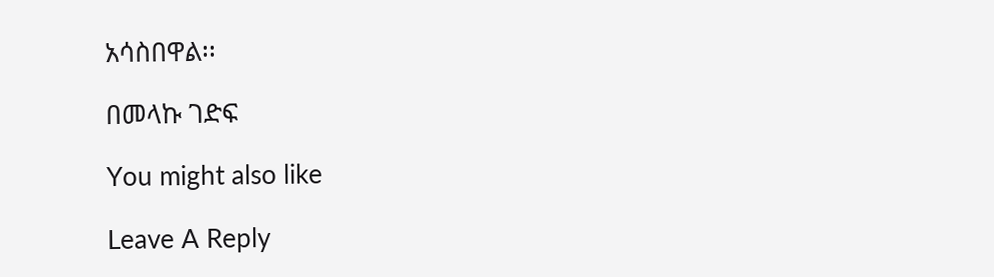አሳስበዋል፡፡

በመላኩ ገድፍ

You might also like

Leave A Reply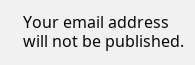Your email address will not be published.